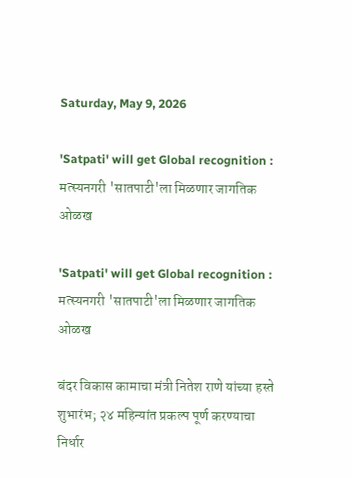Saturday, May 9, 2026

'Satpati' will get Global recognition : मत्स्यनगरी 'सातपाटी'ला मिळणार जागतिक ओळख

'Satpati' will get Global recognition : मत्स्यनगरी 'सातपाटी'ला मिळणार जागतिक ओळख

बंदर विकास कामाचा मंत्री नितेश राणे यांच्या हस्ते शुभारंभ; २४ महिन्यांत प्रकल्प पूर्ण करण्याचा निर्धार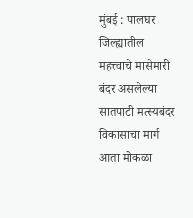मुंबई : पालघर जिल्ह्यातील महत्त्वाचे मासेमारी बंदर असलेल्या सातपाटी मत्स्यबंदर विकासाचा मार्ग आता मोकळा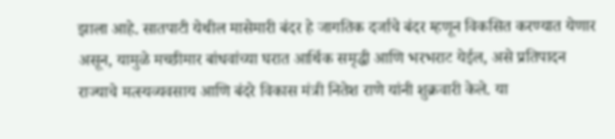झाला आहे. सातपाटी येथील मासेमारी बंदर हे जागतिक दर्जाचे बंदर म्हणून विकसित करण्यात येणार असून, यामुळे मच्छीमार बांधवांच्या घरात आर्थिक समृद्धी आणि भरभराट येईल, असे प्रतिपादन राज्याचे मत्स्यव्यवसाय आणि बंदरे विकास मंत्री नितेश राणे यांनी शुक्रवारी केले. या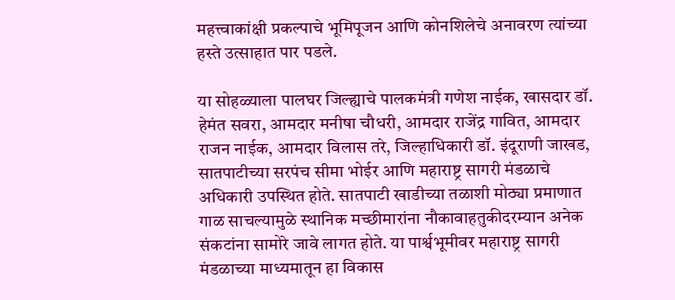महत्त्वाकांक्षी प्रकल्पाचे भूमिपूजन आणि कोनशिलेचे अनावरण त्यांच्या हस्ते उत्साहात पार पडले.

या सोहळ्याला पालघर जिल्ह्याचे पालकमंत्री गणेश नाईक, खासदार डॉ. हेमंत सवरा, आमदार मनीषा चौधरी, आमदार राजेंद्र गावित, आमदार राजन नाईक, आमदार विलास तरे, जिल्हाधिकारी डॉ. इंदूराणी जाखड, सातपाटीच्या सरपंच सीमा भोईर आणि महाराष्ट्र सागरी मंडळाचे अधिकारी उपस्थित होते. सातपाटी खाडीच्या तळाशी मोठ्या प्रमाणात गाळ साचल्यामुळे स्थानिक मच्छीमारांना नौकावाहतुकीदरम्यान अनेक संकटांना सामोरे जावे लागत होते. या पार्श्वभूमीवर महाराष्ट्र सागरी मंडळाच्या माध्यमातून हा विकास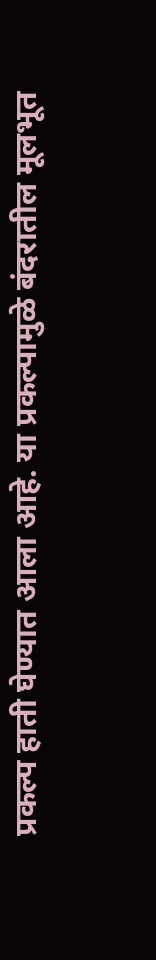प्रकल्प हाती घेण्यात आला आहे. या प्रकल्पामुळे बंदरातील मूलभूत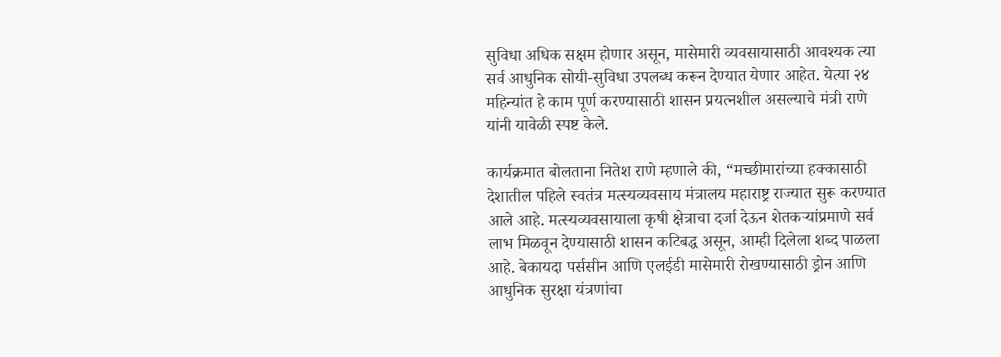सुविधा अधिक सक्षम होणार असून, मासेमारी व्यवसायासाठी आवश्यक त्या सर्व आधुनिक सोयी-सुविधा उपलब्ध करून देण्यात येणार आहेत. येत्या २४ महिन्यांत हे काम पूर्ण करण्यासाठी शासन प्रयत्नशील असल्याचे मंत्री राणे यांनी यावेळी स्पष्ट केले.

कार्यक्रमात बोलताना नितेश राणे म्हणाले की, “मच्छीमारांच्या हक्कासाठी देशातील पहिले स्वतंत्र मत्स्यव्यवसाय मंत्रालय महाराष्ट्र राज्यात सुरू करण्यात आले आहे. मत्स्यव्यवसायाला कृषी क्षेत्राचा दर्जा देऊन शेतकऱ्यांप्रमाणे सर्व लाभ मिळवून देण्यासाठी शासन कटिबद्ध असून, आम्ही दिलेला शब्द पाळला आहे. बेकायदा पर्ससीन आणि एलईडी मासेमारी रोखण्यासाठी ड्रोन आणि आधुनिक सुरक्षा यंत्रणांचा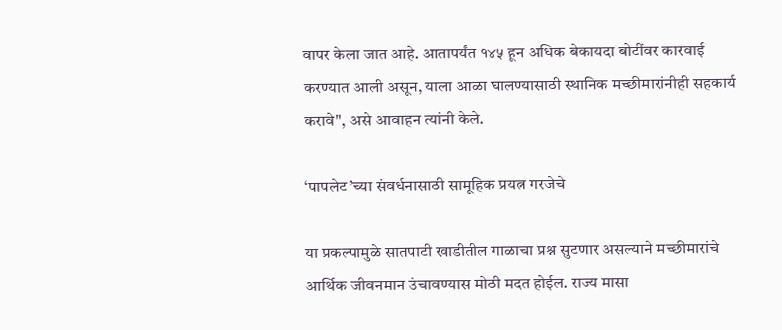वापर केला जात आहे. आतापर्यंत १४५ हून अधिक बेकायदा बोटींवर कारवाई करण्यात आली असून, याला आळा घालण्यासाठी स्थानिक मच्छीमारांनीही सहकार्य करावे", असे आवाहन त्यांनी केले.

‘पापलेट’च्या संवर्धनासाठी सामूहिक प्रयत्न गरजेचे

या प्रकल्पामुळे सातपाटी खाडीतील गाळाचा प्रश्न सुटणार असल्याने मच्छीमारांचे आर्थिक जीवनमान उंचावण्यास मोठी मदत होईल. राज्य मासा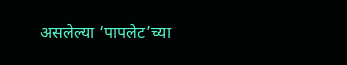असलेल्या ‘पापलेट’च्या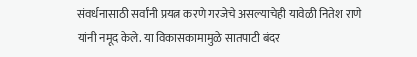संवर्धनासाठी सर्वांनी प्रयत्न करणे गरजेचे असल्याचेही यावेळी नितेश राणे यांनी नमूद केले. या विकासकामामुळे सातपाटी बंदर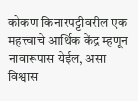कोकण किनारपट्टीवरील एक महत्त्वाचे आर्थिक केंद्र म्हणून नावारूपास येईल, असा विश्वास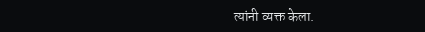त्यांनी व्यक्त केला.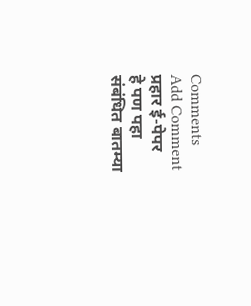Comments
Add Comment
प्रहार ई-पेपर
हे पण पहा
संबंधित बातम्या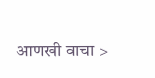आणखी वाचा >